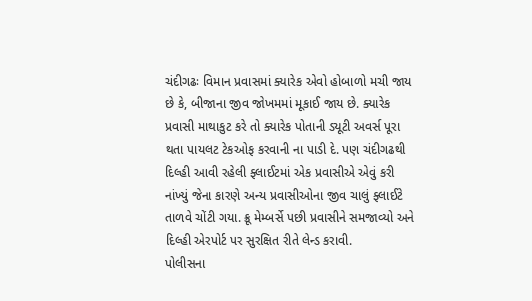ચંદીગઢઃ વિમાન પ્રવાસમાં ક્યારેક એવો હોબાળો મચી જાય છે કે, બીજાના જીવ જોખમમાં મૂકાઈ જાય છે. ક્યારેક પ્રવાસી માથાકુટ કરે તો ક્યારેક પોતાની ડ્યૂટી અવર્સ પૂરા થતા પાયલટ ટેકઓફ કરવાની ના પાડી દે. પણ ચંદીગઢથી દિલ્હી આવી રહેલી ફ્લાઈટમાં એક પ્રવાસીએ એવું કરી નાંખ્યું જેના કારણે અન્ય પ્રવાસીઓના જીવ ચાલું ફ્લાઈટે તાળવે ચોંટી ગયા. ક્રૂ મેમ્બર્સે પછી પ્રવાસીને સમજાવ્યો અને દિલ્હી એરપોર્ટ પર સુરક્ષિત રીતે લેન્ડ કરાવી.
પોલીસના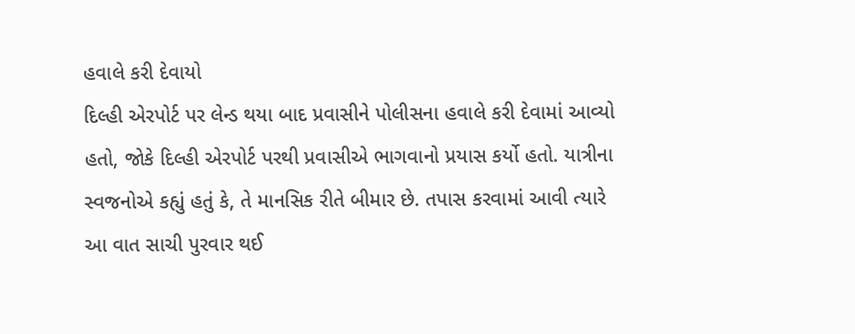હવાલે કરી દેવાયો
દિલ્હી એરપોર્ટ પર લેન્ડ થયા બાદ પ્રવાસીને પોલીસના હવાલે કરી દેવામાં આવ્યો હતો, જોકે દિલ્હી એરપોર્ટ પરથી પ્રવાસીએ ભાગવાનો પ્રયાસ કર્યો હતો. યાત્રીના સ્વજનોએ કહ્યું હતું કે, તે માનસિક રીતે બીમાર છે. તપાસ કરવામાં આવી ત્યારે આ વાત સાચી પુરવાર થઈ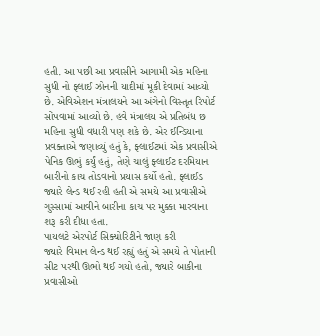હતી. આ પછી આ પ્રવાસીને આગામી એક મહિના સુધી નો ફ્લાઈ ઝોનની યાદીમાં મૂકી દેવામાં આવ્યો છે. એવિએશન મંત્રાલયને આ અંગેનો વિસ્તૃત રિપોર્ટ સોંપવામાં આવ્યો છે. હવે મંત્રાલય એ પ્રતિબંધ છ મહિના સુધી વધારી પણ શકે છે. એર ઈન્ડિયાના પ્રવક્તાએ જણાવ્યું હતું કે, ફ્લાઈટમાં એક પ્રવાસીએ પેનિક ઊભું કર્યું હતું, તેણે ચાલું ફ્લાઈટ દરમિયાન બારીનો કાચ તોડવાનો પ્રયાસ કર્યો હતો. ફ્લાઈડ જ્યારે લેન્ડ થઈ રહી હતી એ સમયે આ પ્રવાસીએ ગુસ્સામાં આવીને બારીના કાચ પર મુક્કા મારવાના શરૂ કરી દીધા હતા.
પાયલટે એરપોર્ટ સિક્યોરિટીને જાણ કરી
જ્યારે વિમાન લેન્ડ થઈ રહ્યું હતું એ સમયે તે પોતાની સીટ પરથી ઊભો થઈ ગયો હતો, જ્યારે બાકીના પ્રવાસીઓ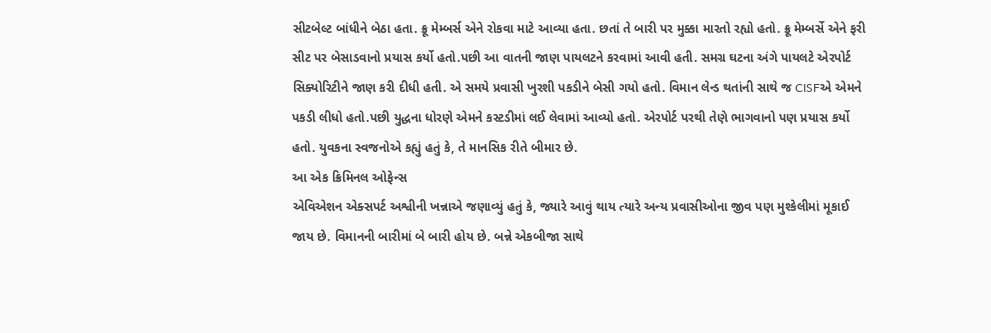સીટબેલ્ટ બાંધીને બેઠા હતા. ક્રૂ મેમ્બર્સ એને રોકવા માટે આવ્યા હતા. છતાં તે બારી પર મુક્કા મારતો રહ્યો હતો. ક્રૂ મેમ્બર્સે એને ફરી સીટ પર બેસાડવાનો પ્રયાસ કર્યો હતો.પછી આ વાતની જાણ પાયલટને કરવામાં આવી હતી. સમગ્ર ઘટના અંગે પાયલટે એરપોર્ટ સિક્યોરિટીને જાણ કરી દીધી હતી. એ સમયે પ્રવાસી ખુરશી પકડીને બેસી ગયો હતો. વિમાન લેન્ડ થતાંની સાથે જ CISFએ એમને પકડી લીધો હતો.પછી યુદ્ધના ધોરણે એમને કસ્ટડીમાં લઈ લેવામાં આવ્યો હતો. એરપોર્ટ પરથી તેણે ભાગવાનો પણ પ્રયાસ કર્યો હતો. યુવકના સ્વજનોએ કહ્યું હતું કે, તે માનસિક રીતે બીમાર છે.
આ એક ક્રિમિનલ ઓફેન્સ
એવિએશન એક્સપર્ટ અશ્વીની ખન્નાએ જણાવ્યું હતું કે, જ્યારે આવું થાય ત્યારે અન્ય પ્રવાસીઓના જીવ પણ મુશ્કેલીમાં મૂકાઈ જાય છે. વિમાનની બારીમાં બે બારી હોય છે. બન્ને એકબીજા સાથે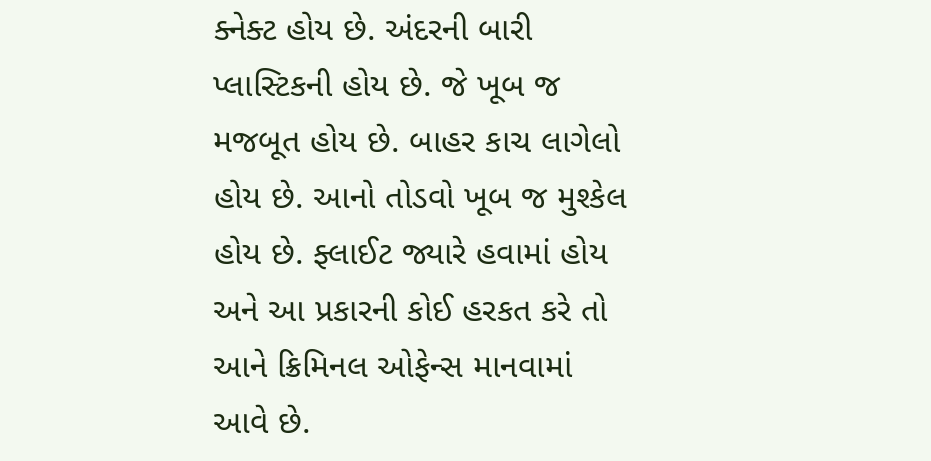ક્નેક્ટ હોય છે. અંદરની બારી પ્લાસ્ટિકની હોય છે. જે ખૂબ જ મજબૂત હોય છે. બાહર કાચ લાગેલો હોય છે. આનો તોડવો ખૂબ જ મુશ્કેલ હોય છે. ફ્લાઈટ જ્યારે હવામાં હોય અને આ પ્રકારની કોઈ હરકત કરે તો આને ક્રિમિનલ ઓફેન્સ માનવામાં આવે છે.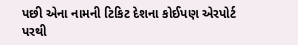પછી એના નામની ટિકિટ દેશના કોઈપણ એરપોર્ટ પરથી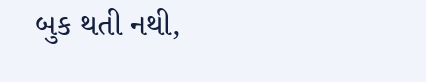બુક થતી નથી,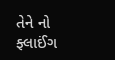તેને નો ફ્લાઈંગ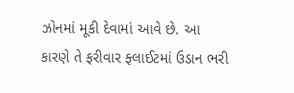ઝોનમાં મૂકી દેવામાં આવે છે. આ કારણે તે ફરીવાર ફ્લાઈટમાં ઉડાન ભરી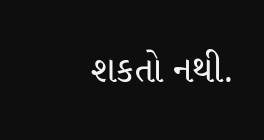શકતો નથી.